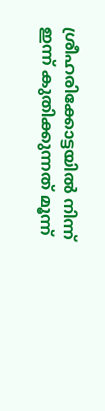ശ്രീഹരിക്കോട്ടയില്‍ നിന്ന് ഇന്ന് കുതിക്കുന്നത് മൂന്ന്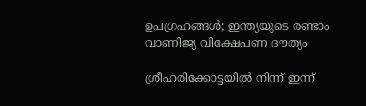ഉപഗ്രഹങ്ങള്‍; ഇന്ത്യയുടെ രണ്ടാം വാണിജ്യ വിക്ഷേപണ ദൗത്യം

ശ്രീഹരിക്കോട്ടയില്‍ നിന്ന് ഇന്ന്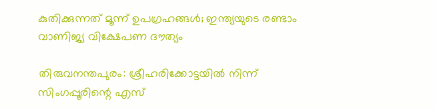കുതിക്കുന്നത് മൂന്ന് ഉപഗ്രഹങ്ങള്‍; ഇന്ത്യയുടെ രണ്ടാം വാണിജ്യ വിക്ഷേപണ ദൗത്യം

തിരുവനന്തപുരം: ശ്രീഹരിക്കോട്ടയില്‍ നിന്ന് സിംഗപ്പൂരിന്റെ എസ്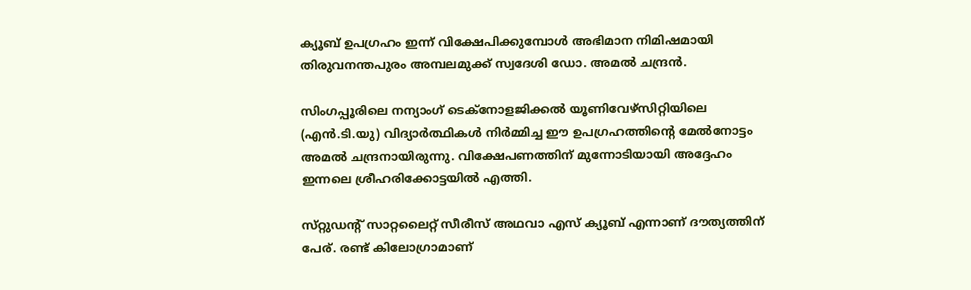ക്യൂബ് ഉപഗ്രഹം ഇന്ന് വിക്ഷേപിക്കുമ്പോൾ അഭിമാന നിമിഷമായി തിരുവനന്തപുരം അമ്പലമുക്ക് സ്വദേശി ഡോ. അമല്‍ ചന്ദ്രൻ.

സിംഗപ്പൂരിലെ നന്യാംഗ് ടെക്‌നോളജിക്കല്‍ യൂണിവേഴ്‌സിറ്റിയിലെ (എന്‍.ടി.യു) വിദ്യാര്‍ത്ഥികള്‍ നിര്‍മ്മിച്ച ഈ ഉപഗ്രഹത്തിന്റെ മേല്‍നോട്ടം അമല്‍ ചന്ദ്രനായിരുന്നു. വിക്ഷേപണത്തിന് മുന്നോടിയായി അദ്ദേഹം ഇന്നലെ ശ്രീഹരിക്കോട്ടയില്‍ എത്തി.

സ്‌റ്റുഡന്റ് സാറ്റലൈറ്റ് സീരീസ് അഥവാ എസ് ക്യൂബ് എന്നാണ് ദൗത്യത്തിന് പേര്. രണ്ട് കിലോഗ്രാമാണ്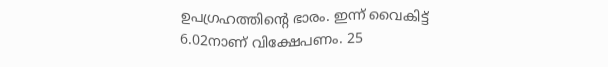ഉപഗ്രഹത്തിന്റെ ഭാരം. ഇന്ന് വൈകിട്ട് 6.02നാണ് വിക്ഷേപണം. 25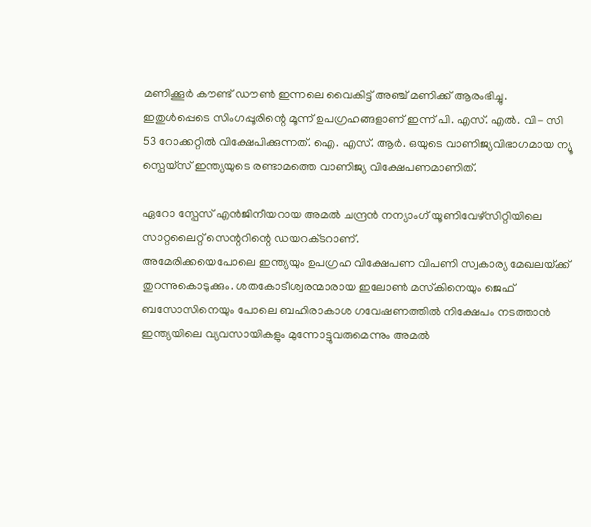മണിക്കൂര്‍ കൗണ്ട് ഡൗണ്‍ ഇന്നലെ വൈകിട്ട് അഞ്ച് മണിക്ക് ആരംഭിച്ചു.
ഇതുള്‍പ്പെടെ സിംഗപ്പൂരിന്റെ മൂന്ന് ഉപഗ്രഹങ്ങളാണ് ഇന്ന് പി. എസ്. എല്‍. വി- സി 53 റോക്കറ്റില്‍ വിക്ഷേപിക്കുന്നത്. ഐ. എസ്. ആര്‍. ഒയുടെ വാണിജ്യവിഭാഗമായ ന്യൂ സ്പെയ്സ് ഇന്ത്യയുടെ രണ്ടാമത്തെ വാണിജ്യ വിക്ഷേപണമാണിത്.

ഏറോ സ്പേസ് എന്‍ജിനീയറായ അമല്‍ ചന്ദ്രന്‍ നന്യാംഗ് യൂണിവേഴ്‌സിറ്റിയിലെ സാറ്റലൈറ്റ് സെന്ററിന്റെ ഡയറക്‌ടറാണ്.
അമേരിക്കയെപോലെ ഇന്ത്യയും ഉപഗ്രഹ വിക്ഷേപണ വിപണി സ്വകാര്യ മേഖലയ‌്ക്ക് തുറന്നുകൊടുക്കും. ശതകോടീശ്വരന്മാരായ ഇലോണ്‍ മസ്‌കിനെയും ജെഫ് ബസോസിനെയും പോലെ ബഹിരാകാശ ഗവേഷണത്തില്‍ നിക്ഷേപം നടത്താന്‍ ഇന്ത്യയിലെ വ്യവസായികളും മുന്നോട്ടുവരുമെന്നും അമല്‍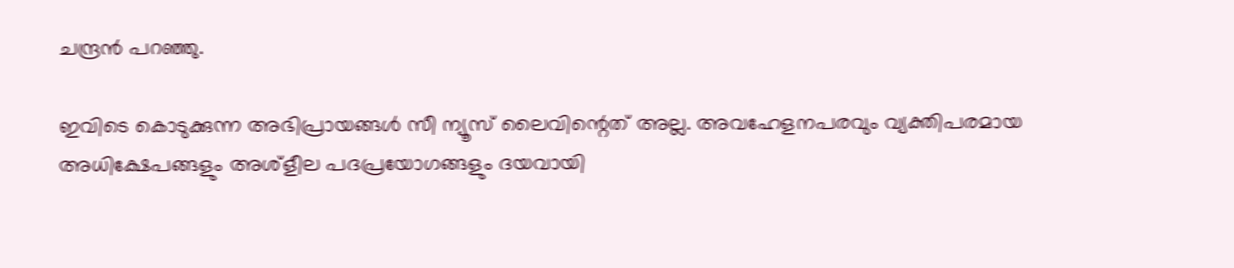ചന്ദ്രന്‍ പറഞ്ഞു.

ഇവിടെ കൊടുക്കുന്ന അഭിപ്രായങ്ങള്‍ സീ ന്യൂസ് ലൈവിന്റെത് അല്ല. അവഹേളനപരവും വ്യക്തിപരമായ അധിക്ഷേപങ്ങളും അശ്‌ളീല പദപ്രയോഗങ്ങളും ദയവായി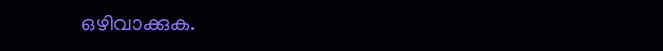ഒഴിവാക്കുക.